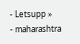- Letsupp »
- maharashtra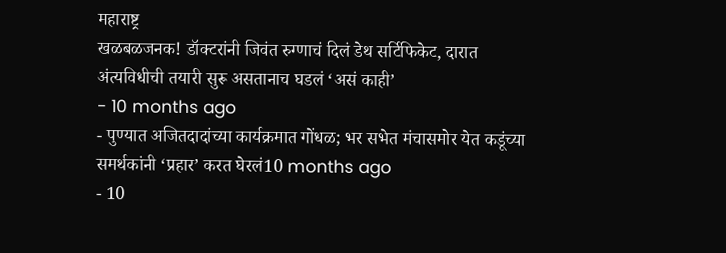महाराष्ट्र
खळबळजनक! डॉक्टरांनी जिवंत रुग्णाचं दिलं डेथ सर्टिफिकेट, दारात अंत्यविधीची तयारी सुरू असतानाच घडलं ‘असं काही’
- 10 months ago
- पुण्यात अजितदादांच्या कार्यक्रमात गोंधळ; भर सभेत मंचासमोर येत कडूंच्या समर्थकांनी ‘प्रहार’ करत घेरलं10 months ago
- 10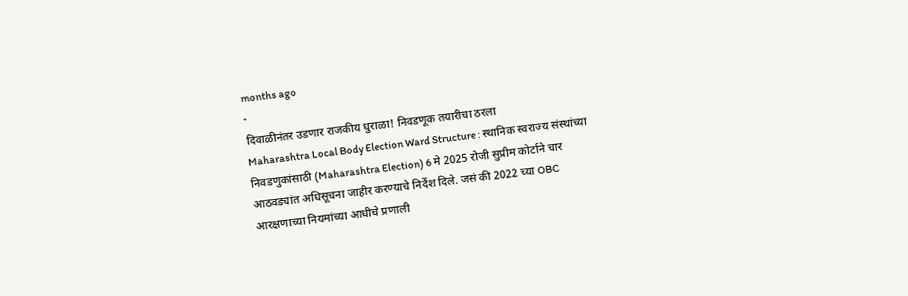months ago
-
दिवाळीनंतर उडणार राजकीय धुराळा! निवडणूक तयारीचा ठरला
Maharashtra Local Body Election Ward Structure : स्थानिक स्वराज्य संस्थांच्या निवडणुकांसाठी (Maharashtra Election) 6 मे 2025 रोजी सुप्रीम कोर्टाने चार आठवड्यांत अधिसूचना जाहीर करण्याचे निर्देश दिले. जसं की 2022 च्या OBC आरक्षणाच्या नियमांच्या आधीचे प्रणाली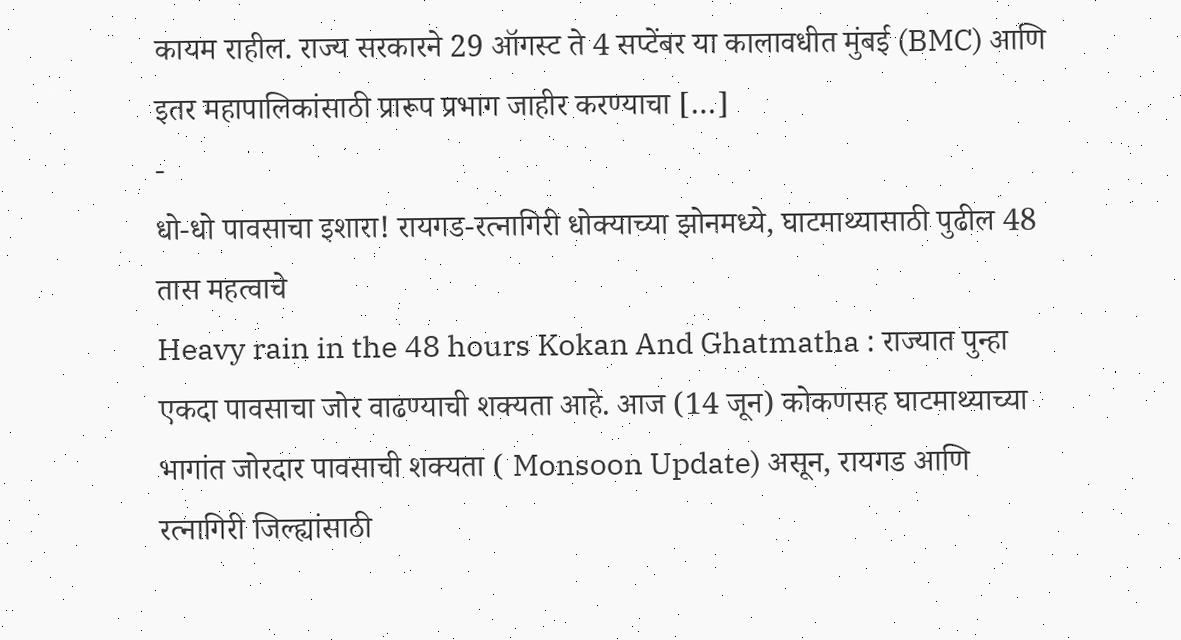कायम राहील. राज्य सरकारने 29 ऑगस्ट ते 4 सप्टेंबर या कालावधीत मुंबई (BMC) आणि इतर महापालिकांसाठी प्रारूप प्रभाग जाहीर करण्याचा […]
-
धो-धो पावसाचा इशारा! रायगड-रत्नागिरी धोक्याच्या झोनमध्ये, घाटमाथ्यासाठी पुढील 48 तास महत्वाचे
Heavy rain in the 48 hours Kokan And Ghatmatha : राज्यात पुन्हा एकदा पावसाचा जोर वाढण्याची शक्यता आहे. आज (14 जून) कोकणसह घाटमाथ्याच्या भागांत जोरदार पावसाची शक्यता ( Monsoon Update) असून, रायगड आणि रत्नागिरी जिल्ह्यांसाठी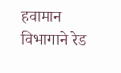हवामान विभागाने रेड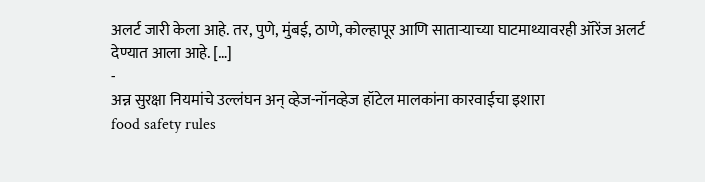अलर्ट जारी केला आहे. तर, पुणे, मुंबई, ठाणे, कोल्हापूर आणि साताऱ्याच्या घाटमाथ्यावरही ऑरेंज अलर्ट देण्यात आला आहे. […]
-
अन्न सुरक्षा नियमांचे उल्लंघन अन् व्हेज-नॉनव्हेज हॉटेल मालकांना कारवाईचा इशारा
food safety rules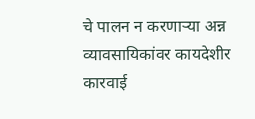चे पालन न करणाऱ्या अन्न व्यावसायिकांवर कायदेशीर कारवाई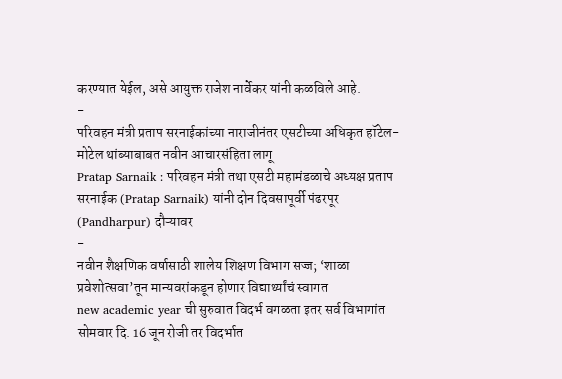करण्यात येईल, असे आयुक्त राजेश नार्वेकर यांनी कळविले आहे.
-
परिवहन मंत्री प्रताप सरनाईकांच्या नाराजीनंतर एसटीच्या अधिकृत हॉटेल- मोटेल थांब्याबाबत नवीन आचारसंहिता लागू
Pratap Sarnaik : परिवहन मंत्री तथा एसटी महामंडळाचे अध्यक्ष प्रताप सरनाईक (Pratap Sarnaik) यांनी दोन दिवसापूर्वी पंढरपूर (Pandharpur) दौऱ्यावर
-
नवीन शैक्षणिक वर्षासाठी शालेय शिक्षण विभाग सज्ज; ‘शाळा प्रवेशोत्सवा’तून मान्यवरांकडून होणार विद्यार्थ्यांचं स्वागत
new academic year ची सुरुवात विदर्भ वगळता इतर सर्व विभागांत सोमवार दि. 16 जून रोजी तर विदर्भात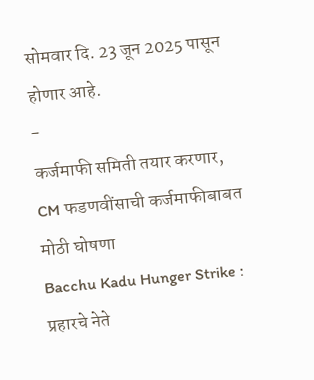सोमवार दि. 23 जून 2025 पासून होणार आहे.
-
कर्जमाफी समिती तयार करणार, CM फडणवींसाची कर्जमाफीबाबत मोठी घोषणा
Bacchu Kadu Hunger Strike : प्रहारचे नेते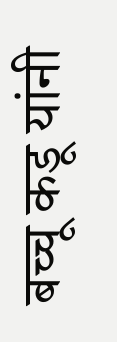बच्चू कडू यांनी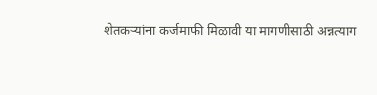शेतकऱ्यांना कर्जमाफी मिळावी या मागणीसाठी अन्नत्याग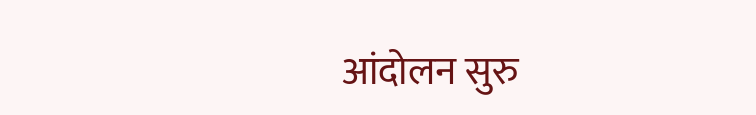आंदोलन सुरु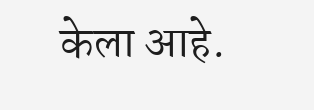केला आहे.